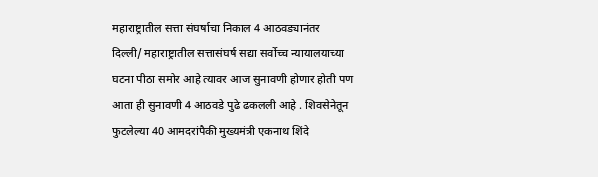महाराष्ट्रातील सत्ता संघर्षाचा निकाल 4 आठवड्यानंतर
दिल्ली/ महाराष्ट्रातील सत्तासंघर्ष सद्या सर्वोच्च न्यायालयाच्या घटना पीठा समोर आहे त्यावर आज सुनावणी होणार होती पण आता ही सुनावणी 4 आठवडे पुढे ढकलली आहे . शिवसेनेतून फुटलेल्या 40 आमदरांपैकी मुख्यमंत्री एकनाथ शिंदे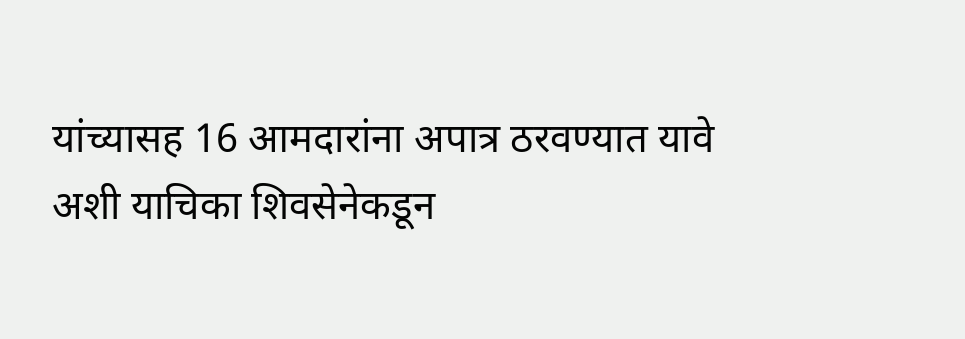यांच्यासह 16 आमदारांना अपात्र ठरवण्यात यावे अशी याचिका शिवसेनेकडून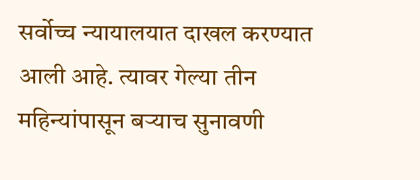सर्वोच्च न्यायालयात दाखल करण्यात आली आहे. त्यावर गेल्या तीन महिन्यांपासून बऱ्याच सुनावणी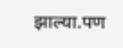झाल्या.पण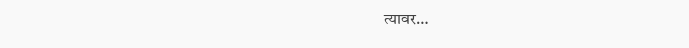त्यावर…